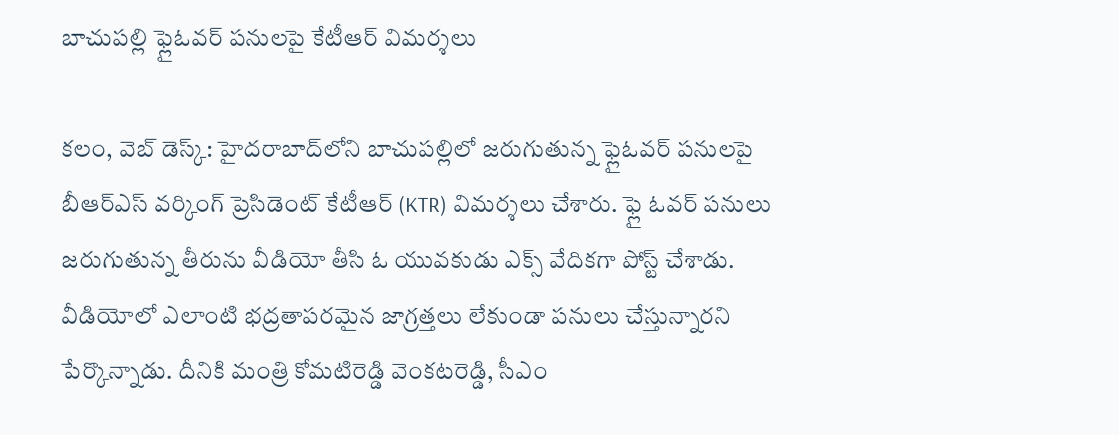బాచుప‌ల్లి ఫ్లైఓవ‌ర్ ప‌నుల‌పై కేటీఆర్ విమ‌ర్శ‌లు

క‌లం, వెబ్ డెస్క్‌: హైద‌రాబాద్‌లోని బాచుప‌ల్లిలో జ‌రుగుతున్న ఫ్లైఓవ‌ర్ ప‌నుల‌పై బీఆర్ఎస్ వ‌ర్కింగ్ ప్రెసిడెంట్ కేటీఆర్ (KTR) విమ‌ర్శ‌లు చేశారు. ఫ్లై ఓవ‌ర్ ప‌నులు జ‌రుగుతున్న తీరును వీడియో తీసి ఓ యువ‌కుడు ఎక్స్ వేదిక‌గా పోస్ట్ చేశాడు. వీడియోలో ఎలాంటి భద్ర‌తాప‌ర‌మైన‌ జాగ్ర‌త్త‌లు లేకుండా ప‌నులు చేస్తున్నార‌ని పేర్కొన్నాడు. దీనికి మంత్రి కోమ‌టిరెడ్డి వెంక‌ట‌రెడ్డి, సీఎం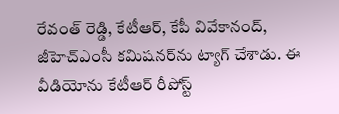రేవంత్ రెడ్డి, కేటీఆర్‌, కేపీ వివేకానంద్‌, జీహెచ్ఎంసీ క‌మిష‌న‌ర్‌ను ట్యాగ్ చేశాడు. ఈ వీడియోను కేటీఆర్ రీపోస్ట్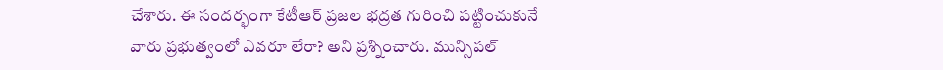చేశారు. ఈ సంద‌ర్భంగా కేటీఆర్ ప్రజల భద్రత గురించి పట్టించుకునే వారు ప్రభుత్వంలో ఎవరూ లేరా? అని ప్ర‌శ్నించారు. మున్సిపల్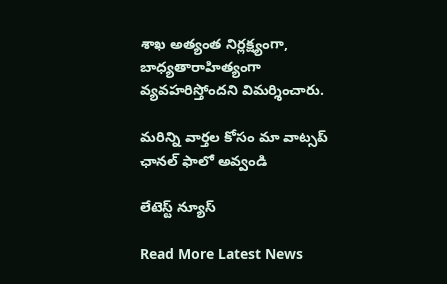శాఖ అత్యంత నిర్లక్ష్యంగా, బాధ్యతారాహిత్యంగా వ్యవహరిస్తోంద‌ని విమ‌ర్శించారు.

మ‌రిన్ని వార్త‌ల కోసం మా వాట్స‌ప్ ఛాన‌ల్ ఫాలో అవ్వండి

లేటెస్ట్ న్యూస్‌

Read More Latest News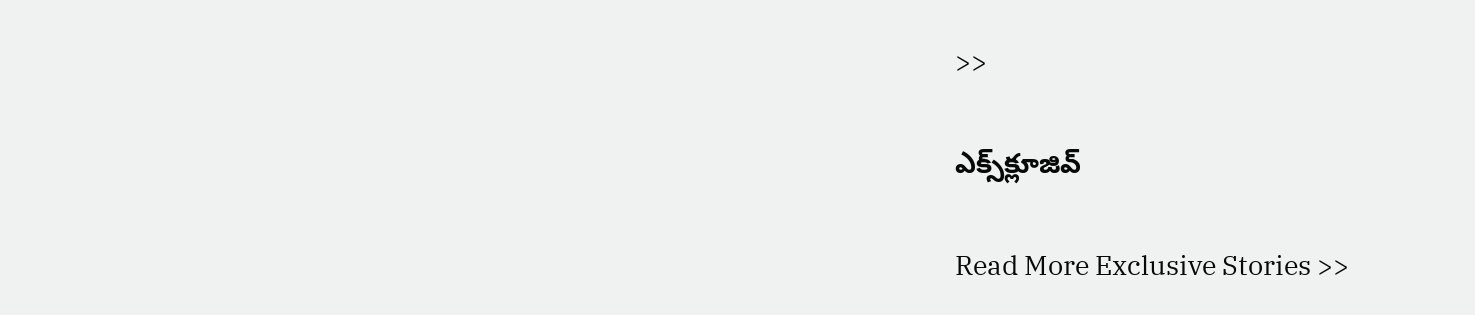>>

ఎక్స్‌క్లూజివ్‌

Read More Exclusive Stories >>